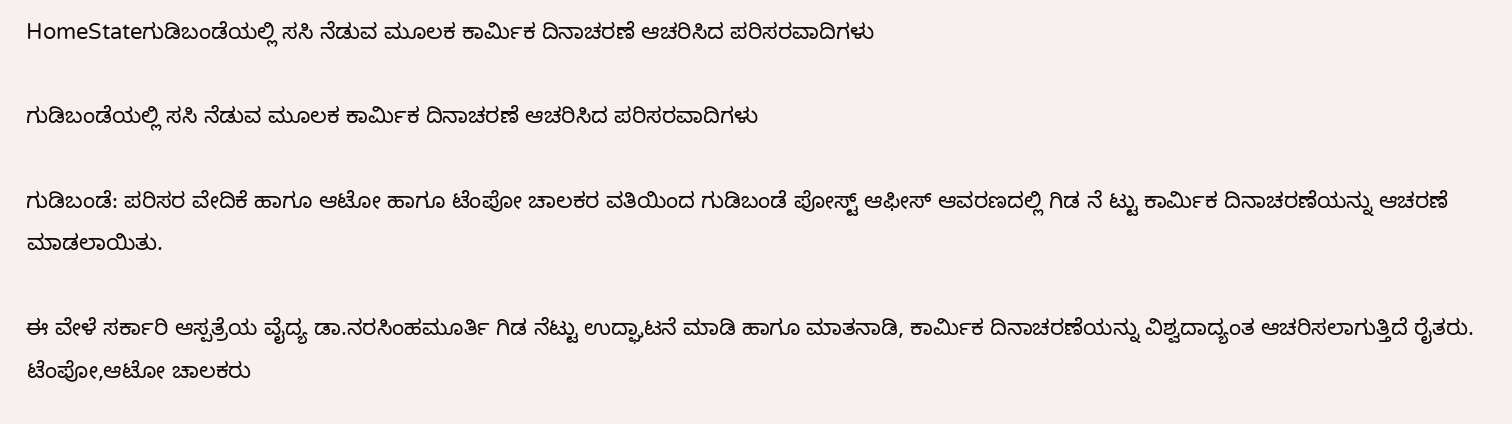HomeStateಗುಡಿಬಂಡೆಯಲ್ಲಿ ಸಸಿ ನೆಡುವ ಮೂಲಕ ಕಾರ್ಮಿಕ ದಿನಾಚರಣೆ ಆಚರಿಸಿದ ಪರಿಸರವಾದಿಗಳು

ಗುಡಿಬಂಡೆಯಲ್ಲಿ ಸಸಿ ನೆಡುವ ಮೂಲಕ ಕಾರ್ಮಿಕ ದಿನಾಚರಣೆ ಆಚರಿಸಿದ ಪರಿಸರವಾದಿಗಳು

ಗುಡಿಬಂಡೆ: ಪರಿಸರ ವೇದಿಕೆ ಹಾಗೂ ಆಟೋ ಹಾಗೂ ಟೆಂಪೋ ಚಾಲಕರ ವತಿಯಿಂದ ಗುಡಿಬಂಡೆ ಪೋಸ್ಟ್ ಆಫೀಸ್ ಆವರಣದಲ್ಲಿ ಗಿಡ ನೆ ಟ್ಟು ಕಾರ್ಮಿಕ ದಿನಾಚರಣೆಯನ್ನು ಆಚರಣೆ ಮಾಡಲಾಯಿತು.

ಈ ವೇಳೆ ಸರ್ಕಾರಿ ಆಸ್ಪತ್ರೆಯ ವೈದ್ಯ ಡಾ.ನರಸಿಂಹಮೂರ್ತಿ ಗಿಡ ನೆಟ್ಟು ಉದ್ಘಾಟನೆ ಮಾಡಿ ಹಾಗೂ ಮಾತನಾಡಿ, ಕಾರ್ಮಿಕ ದಿನಾಚರಣೆಯನ್ನು ವಿಶ್ವದಾದ್ಯಂತ ಆಚರಿಸಲಾಗುತ್ತಿದೆ ರೈತರು. ಟೆಂಪೋ,ಆಟೋ ಚಾಲಕರು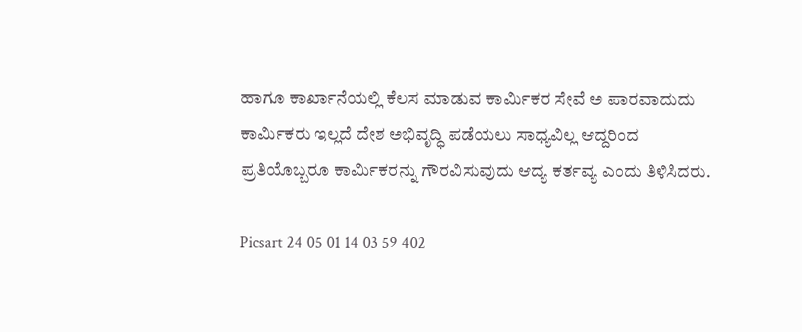ಹಾಗೂ ಕಾರ್ಖಾನೆಯಲ್ಲಿ ಕೆಲಸ ಮಾಡುವ ಕಾರ್ಮಿಕರ ಸೇವೆ ಅ ಪಾರವಾದುದು ಕಾರ್ಮಿಕರು ಇಲ್ಲದೆ ದೇಶ ಅಭಿವೃದ್ಧಿ ಪಡೆಯಲು ಸಾಧ್ಯವಿಲ್ಲ ಆದ್ದರಿಂದ ಪ್ರತಿಯೊಬ್ಬರೂ ಕಾರ್ಮಿಕರನ್ನು ಗೌರವಿಸುವುದು ಆದ್ಯ ಕರ್ತವ್ಯ ಎಂದು ತಿಳಿಸಿದರು.

Picsart 24 05 01 14 03 59 402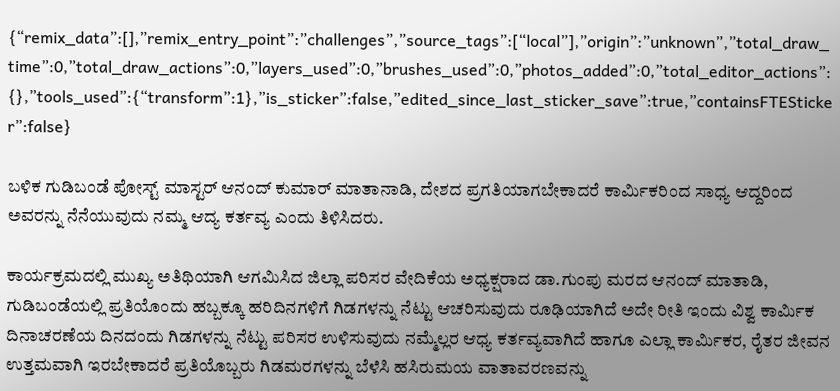{“remix_data”:[],”remix_entry_point”:”challenges”,”source_tags”:[“local”],”origin”:”unknown”,”total_draw_time”:0,”total_draw_actions”:0,”layers_used”:0,”brushes_used”:0,”photos_added”:0,”total_editor_actions”:{},”tools_used”:{“transform”:1},”is_sticker”:false,”edited_since_last_sticker_save”:true,”containsFTESticker”:false}

ಬಳಿಕ ಗುಡಿಬಂಡೆ ಪೋಸ್ಟ್ ಮಾಸ್ಟರ್ ಆನಂದ್ ಕುಮಾರ್ ಮಾತಾನಾಡಿ, ದೇಶದ ಪ್ರಗತಿಯಾಗಬೇಕಾದರೆ ಕಾರ್ಮಿಕರಿಂದ ಸಾಧ್ಯ ಆದ್ದರಿಂದ ಅವರನ್ನು ನೆನೆಯುವುದು ನಮ್ಮ ಆದ್ಯ ಕರ್ತವ್ಯ ಎಂದು ತಿಳಿಸಿದರು.

ಕಾರ್ಯಕ್ರಮದಲ್ಲಿ ಮುಖ್ಯ ಅತಿಥಿಯಾಗಿ ಆಗಮಿಸಿದ ಜಿಲ್ಲಾ ಪರಿಸರ ವೇದಿಕೆಯ ಅಧ್ಯಕ್ಷರಾದ ಡಾ.ಗುಂಪು ಮರದ ಆನಂದ್ ಮಾತಾಡಿ, ಗುಡಿಬಂಡೆಯಲ್ಲಿ ಪ್ರತಿಯೊಂದು ಹಬ್ಬಕ್ಕೂ ಹರಿದಿನಗಳಿಗೆ ಗಿಡಗಳನ್ನು ನೆಟ್ಟು ಆಚರಿಸುವುದು ರೂಢಿಯಾಗಿದೆ ಅದೇ ರೀತಿ ಇಂದು ವಿಶ್ವ ಕಾರ್ಮಿಕ ದಿನಾಚರಣೆಯ ದಿನದಂದು ಗಿಡಗಳನ್ನು ನೆಟ್ಟು ಪರಿಸರ ಉಳಿಸುವುದು ನಮ್ಮೆಲ್ಲರ ಆಧ್ಯ ಕರ್ತವ್ಯವಾಗಿದೆ ಹಾಗೂ ಎಲ್ಲಾ ಕಾರ್ಮಿಕರ, ರೈತರ ಜೀವನ ಉತ್ತಮವಾಗಿ ಇರಬೇಕಾದರೆ ಪ್ರತಿಯೊಬ್ಬರು ಗಿಡಮರಗಳನ್ನು ಬೆಳೆಸಿ ಹಸಿರುಮಯ ವಾತಾವರಣವನ್ನು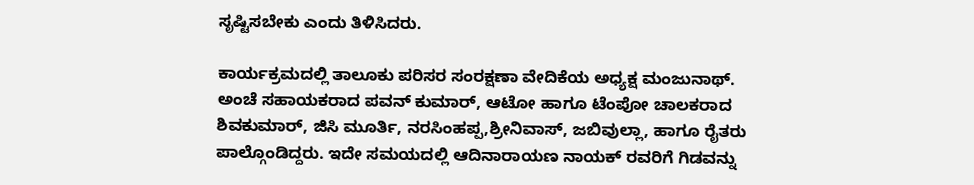ಸೃಷ್ಟಿಸಬೇಕು ಎಂದು ತಿಳಿಸಿದರು.

ಕಾರ್ಯಕ್ರಮದಲ್ಲಿ ತಾಲೂಕು ಪರಿಸರ ಸಂರಕ್ಷಣಾ ವೇದಿಕೆಯ ಅಧ್ಯಕ್ಷ ಮಂಜುನಾಥ್. ಅಂಚೆ ಸಹಾಯಕರಾದ ಪವನ್ ಕುಮಾರ್, ಆಟೋ ಹಾಗೂ ಟೆಂಪೋ ಚಾಲಕರಾದ ಶಿವಕುಮಾರ್, ಜಿಸಿ ಮೂರ್ತಿ, ನರಸಿಂಹಪ್ಪ,ಶ್ರೀನಿವಾಸ್, ಜಬಿವುಲ್ಲಾ, ಹಾಗೂ ರೈತರು ಪಾಲ್ಗೊಂಡಿದ್ದರು. ಇದೇ ಸಮಯದಲ್ಲಿ ಆದಿನಾರಾಯಣ ನಾಯಕ್ ರವರಿಗೆ ಗಿಡವನ್ನು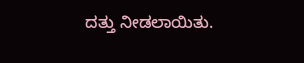ದತ್ತು ನೀಡಲಾಯಿತು.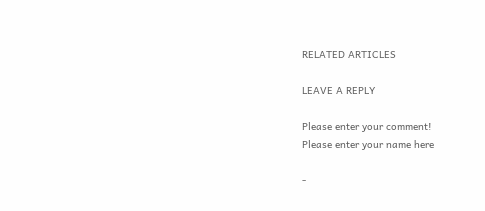RELATED ARTICLES

LEAVE A REPLY

Please enter your comment!
Please enter your name here

-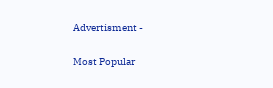Advertisment -

Most Popular